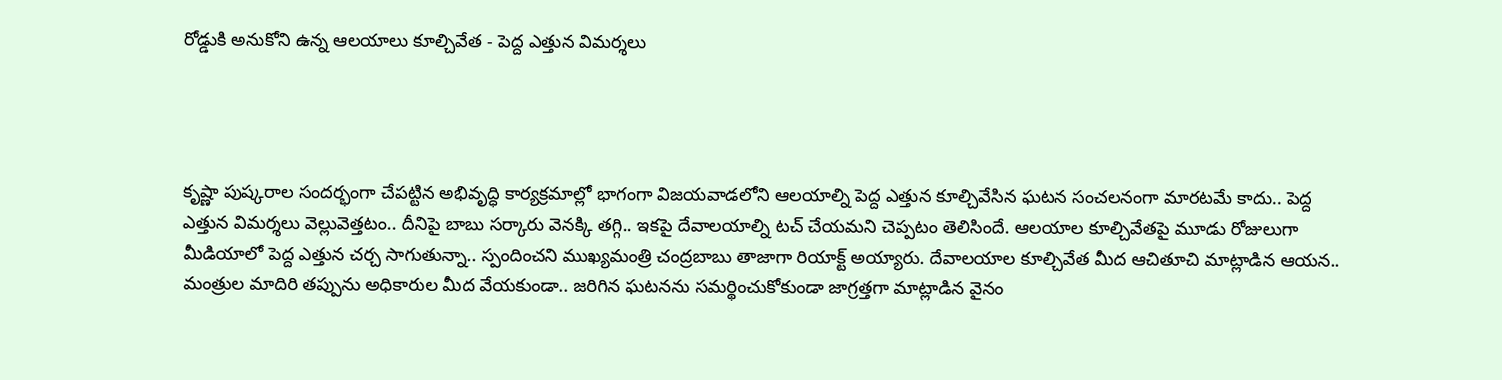రోడ్డుకి అనుకోని ఉన్న ఆలయాలు కూల్చివేత - పెద్ద ఎత్తున విమర్శలు




కృష్ణా పుష్కరాల సందర్భంగా చేపట్టిన అభివృద్ధి కార్యక్రమాల్లో భాగంగా విజయవాడలోని ఆలయాల్ని పెద్ద ఎత్తున కూల్చివేసిన ఘటన సంచలనంగా మారటమే కాదు.. పెద్ద ఎత్తున విమర్శలు వెల్లువెత్తటం.. దీనిపై బాబు సర్కారు వెనక్కి తగ్గి.. ఇకపై దేవాలయాల్ని టచ్ చేయమని చెప్పటం తెలిసిందే. ఆలయాల కూల్చివేతపై మూడు రోజులుగా మీడియాలో పెద్ద ఎత్తున చర్చ సాగుతున్నా.. స్పందించని ముఖ్యమంత్రి చంద్రబాబు తాజాగా రియాక్ట్ అయ్యారు. దేవాలయాల కూల్చివేత మీద ఆచితూచి మాట్లాడిన ఆయన.. మంత్రుల మాదిరి తప్పును అధికారుల మీద వేయకుండా.. జరిగిన ఘటనను సమర్థించుకోకుండా జాగ్రత్తగా మాట్లాడిన వైనం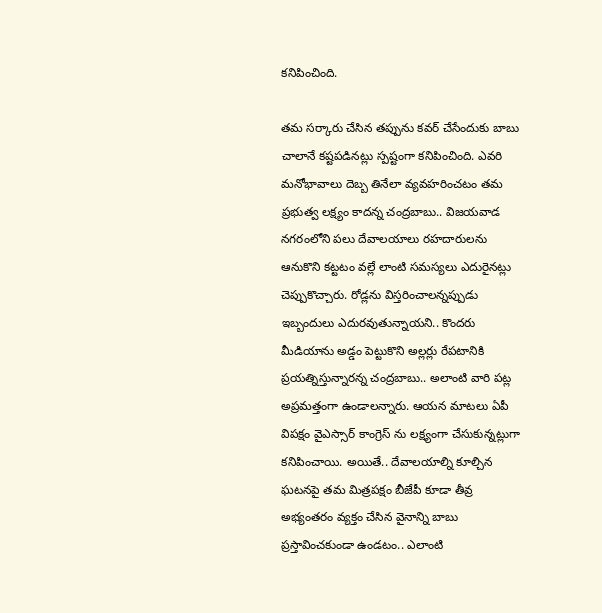కనిపించింది.

తమ సర్కారు చేసిన తప్పును కవర్ చేసేందుకు బాబు చాలానే కష్టపడినట్లు స్పష్టంగా కనిపించింది. ఎవరి మనోభావాలు దెబ్బ తినేలా వ్యవహరించటం తమ ప్రభుత్వ లక్ష్యం కాదన్న చంద్రబాబు.. విజయవాడ నగరంలోని పలు దేవాలయాలు రహదారులను ఆనుకొని కట్టటం వల్లే లాంటి సమస్యలు ఎదురైనట్లు చెప్పుకొచ్చారు. రోడ్లను విస్తరించాలన్నప్పుడు ఇబ్బందులు ఎదురవుతున్నాయని.. కొందరు మీడియాను అడ్డం పెట్టుకొని అల్లర్లు రేపటానికి ప్రయత్నిస్తున్నారన్న చంద్రబాబు.. అలాంటి వారి పట్ల అప్రమత్తంగా ఉండాలన్నారు. ఆయన మాటలు ఏపీ విపక్షం వైఎస్సార్ కాంగ్రెస్ ను లక్ష్యంగా చేసుకున్నట్లుగా కనిపించాయి. అయితే.. దేవాలయాల్ని కూల్చిన ఘటనపై తమ మిత్రపక్షం బీజేపీ కూడా తీవ్ర అభ్యంతరం వ్యక్తం చేసిన వైనాన్ని బాబు ప్రస్తావించకుండా ఉండటం.. ఎలాంటి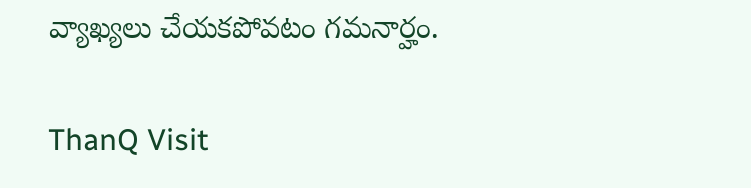వ్యాఖ్యలు చేయకపోవటం గమనార్హం.

ThanQ Visit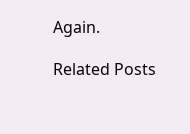Again.

Related Posts